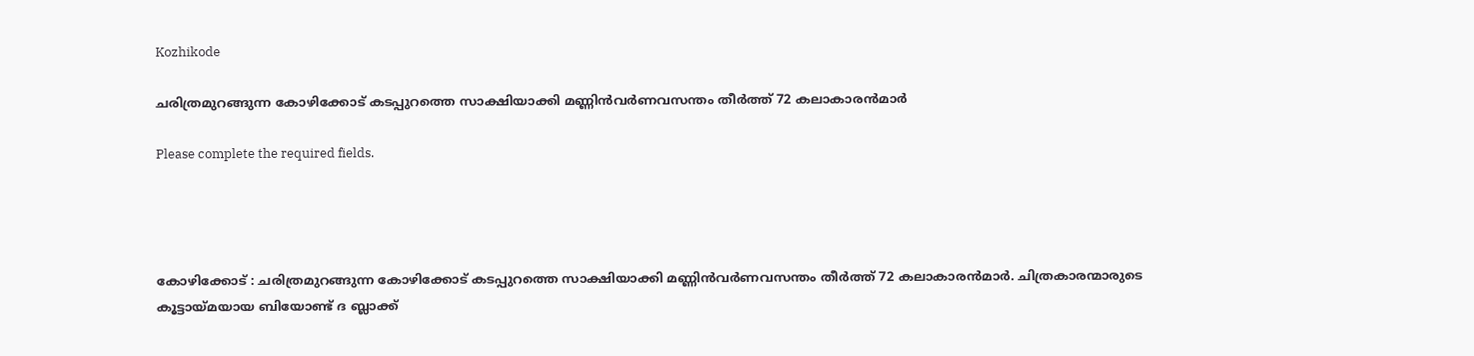Kozhikode

ചരിത്രമുറങ്ങുന്ന കോഴിക്കോട് കടപ്പുറത്തെ സാക്ഷിയാക്കി മണ്ണിൻവർണവസന്തം തീർത്ത് 72 കലാകാരൻമാർ

Please complete the required fields.




കോഴിക്കോട് : ചരിത്രമുറങ്ങുന്ന കോഴിക്കോട് കടപ്പുറത്തെ സാക്ഷിയാക്കി മണ്ണിൻവർണവസന്തം തീർത്ത് 72 കലാകാരൻമാർ. ചിത്രകാരന്മാരുടെ കൂട്ടായ്മയായ ബിയോണ്ട് ദ ബ്ലാക്ക്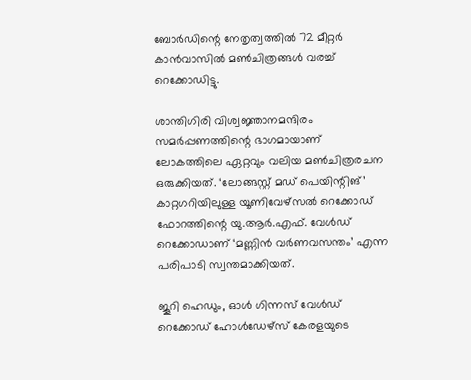ബോർഡിന്റെ നേതൃത്വത്തിൽ 72 മീറ്റർ കാൻവാസിൽ മൺചിത്രങ്ങൾ വരച്ച് റെക്കോഡിട്ടു.

ശാന്തിഗിരി വിശ്വജ്ഞാനമന്ദിരം സമർപ്പണത്തിന്റെ ഭാഗമായാണ് ലോകത്തിലെ ഏറ്റവും വലിയ മൺചിത്രരചന ഒരുക്കിയത്. ‘ലോങ്ങസ്റ്റ് മഡ് പെയിന്റിങ്‌’ കാറ്റഗറിയിലുള്ള യൂണിവേഴ്സൽ റെക്കോഡ് ഫോറത്തിന്റെ യു.ആർ.എഫ്. വേൾഡ് റെക്കോഡാണ് ‘മണ്ണിൻ വർണവസന്തം’ എന്ന പരിപാടി സ്വന്തമാക്കിയത്.

ജൂറി ഹെഡും, ഓൾ ഗിന്നസ് വേൾഡ് റെക്കോഡ് ഹോൾഡേഴ്സ് കേരളയുടെ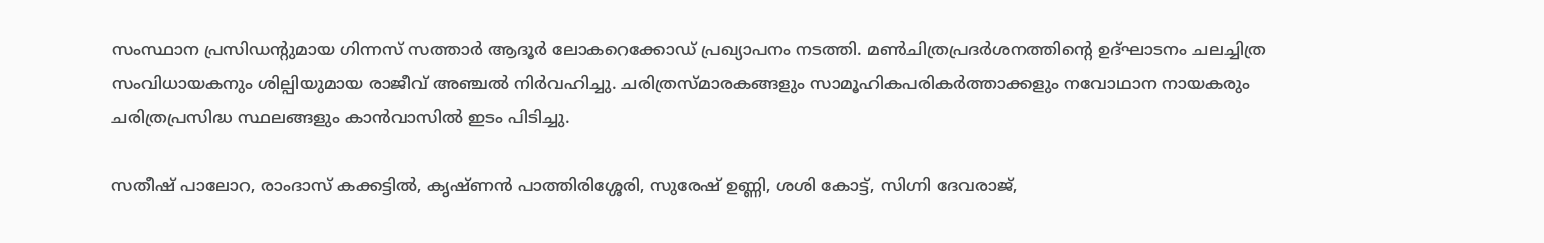സംസ്ഥാന പ്രസിഡന്റുമായ ഗിന്നസ് സത്താർ ആദൂർ ലോകറെക്കോഡ്‌ പ്രഖ്യാപനം നടത്തി. മൺചിത്രപ്രദർശനത്തിന്റെ ഉദ്ഘാടനം ചലച്ചിത്ര സംവിധായകനും ശില്പിയുമായ രാജീവ് അഞ്ചൽ നിർവഹിച്ചു. ചരിത്രസ്മാരകങ്ങളും സാമൂഹികപരികർത്താക്കളും നവോഥാന നായകരും ചരിത്രപ്രസിദ്ധ സ്ഥലങ്ങളും കാൻവാസിൽ ഇടം പിടിച്ചു.

സതീഷ് പാലോറ, രാംദാസ് കക്കട്ടിൽ, കൃഷ്ണൻ പാത്തിരിശ്ശേരി, സുരേഷ് ഉണ്ണി, ശശി കോട്ട്, സിഗ്നി ദേവരാജ്,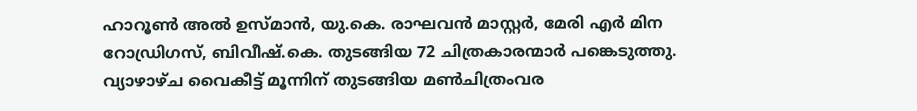ഹാറൂൺ അൽ ഉസ്മാൻ, യു.കെ. രാഘവൻ മാസ്റ്റർ, മേരി എർ മിന റോഡ്രിഗസ്, ബിവീഷ്.കെ. തുടങ്ങിയ 72 ചിത്രകാരന്മാർ പങ്കെടുത്തു. വ്യാഴാഴ്ച വൈകീട്ട് മൂന്നിന് തുടങ്ങിയ മൺചിത്രംവര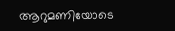ആറുമണിയോടെ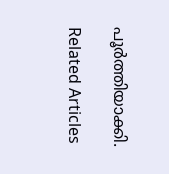പൂർത്തിയാക്കി.

Related Articles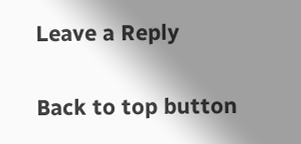Leave a Reply

Back to top button